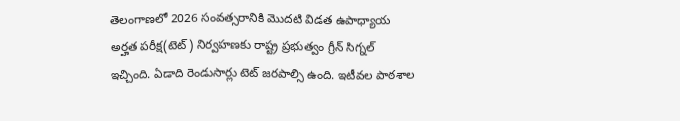తెలంగాణలో 2026 సంవత్సరానికి మెుదటి విడత ఉపాధ్యాయ అర్హత పరీక్ష(టెట్) నిర్వహణకు రాష్ట్ర ప్రభుత్వం గ్రీన్ సిగ్నల్ ఇచ్చింది. ఏడాది రెండుసార్లు టెట్ జరపాల్సి ఉంది. ఇటీవల పాఠశాల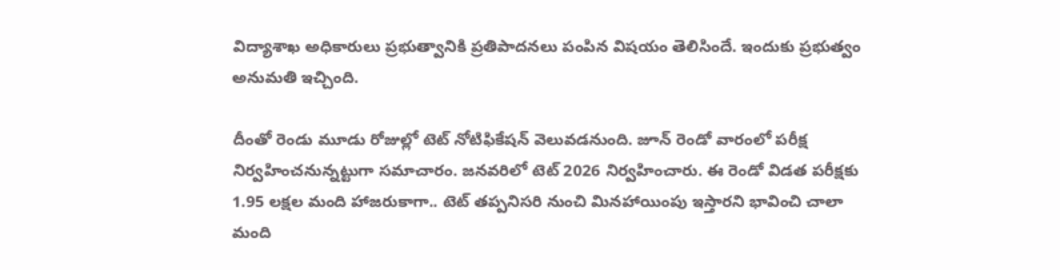విద్యాశాఖ అధికారులు ప్రభుత్వానికి ప్రతిపాదనలు పంపిన విషయం తెలిసిందే. ఇందుకు ప్రభుత్వం అనుమతి ఇచ్చింది.

దీంతో రెండు మూడు రోజుల్లో టెట్ నోటిఫికేషన్ వెలువడనుంది. జూన్ రెండో వారంలో పరీక్ష నిర్వహించనున్నట్టుగా సమాచారం. జనవరిలో టెట్ 2026 నిర్వహించారు. ఈ రెండో విడత పరీక్షకు 1.95 లక్షల మంది హాజరుకాగా.. టెట్ తప్పనిసరి నుంచి మినహాయింపు ఇస్తారని భావించి చాలా మంది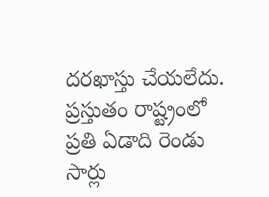దరఖాస్తు చేయలేదు.
ప్రస్తుతం రాష్ట్రంలో ప్రతి ఏడాది రెండు సార్లు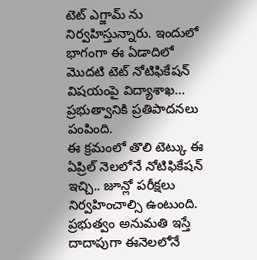టెట్ ఎగ్జామ్ ను నిర్వహిస్తున్నారు. ఇందులో భాగంగా ఈ ఏడాదిలో మొదటి టెట్ నోటిఫికేషన్ విషయంపై విద్యాశాఖ… ప్రభుత్వానికి ప్రతిపాదనలు పంపింది.
ఈ క్రమంలో తొలి టెట్కు ఈ ఏప్రిల్ నెలలోనే నోటిఫికేషన్ ఇచ్చి.. జూన్లో పరీక్షలు నిర్వహించాల్సి ఉంటుంది. ప్రభుత్వం అనుమతి ఇస్తే దాదాపుగా ఈనెలలోనే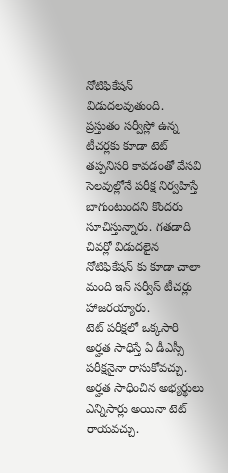నోటిఫికేషన్ విడుదలవుతుంది.
ప్రస్తుతం సర్వీస్లో ఉన్న టీచర్లకు కూడా టెట్ తప్పనిసరి కావడంతో వేసవి సెలవుల్లోనే పరీక్ష నిర్వహిస్తే బాగుంటుందని కొందరు సూచిస్తున్నారు. గతడాది చివర్లో విడుదలైన నోటిఫికేషన్ కు కూడా చాలా మంది ఇన్ సర్వీస్ టీచర్లు హాజరయ్యారు.
టెట్ పరీక్షలో ఒక్కసారి అర్హత సాధిస్తే ఏ డీఎస్సీ పరీక్షనైనా రాసుకోవచ్చు. అర్హత సాధించిన అభ్యర్థులు ఎన్నిసార్లు అయినా టెట్ రాయవచ్చు.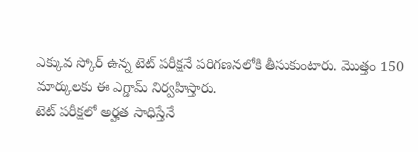ఎక్కువ స్కోర్ ఉన్న టెట్ పరీక్షనే పరిగణనలోకి తీసుకుంటారు. మొత్తం 150 మార్కులకు ఈ ఎగ్డామ్ నిర్వహిస్తారు.
టెట్ పరీక్షలో అర్హత సాధిస్తేనే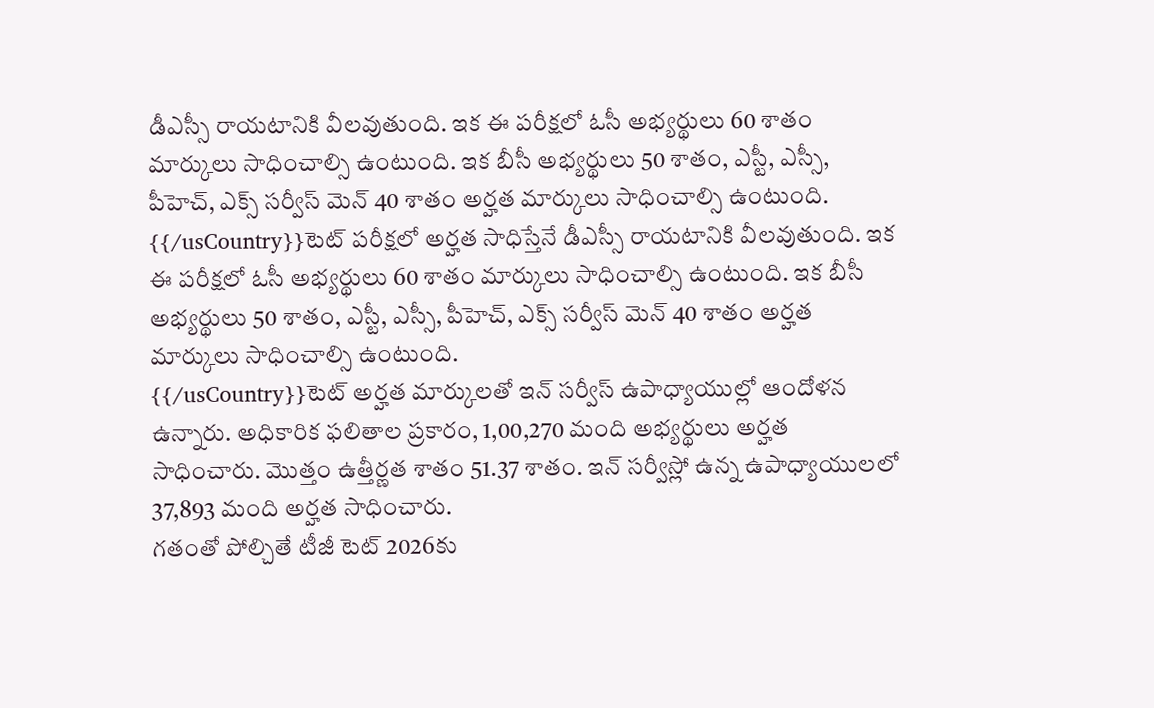డీఎస్సీ రాయటానికి వీలవుతుంది. ఇక ఈ పరీక్షలో ఓసీ అభ్యర్థులు 60 శాతం మార్కులు సాధించాల్సి ఉంటుంది. ఇక బీసీ అభ్యర్థులు 50 శాతం, ఎస్టీ, ఎస్సీ, పీహెచ్, ఎక్స్ సర్వీస్ మెన్ 40 శాతం అర్హత మార్కులు సాధించాల్సి ఉంటుంది.
{{/usCountry}}టెట్ పరీక్షలో అర్హత సాధిస్తేనే డీఎస్సీ రాయటానికి వీలవుతుంది. ఇక ఈ పరీక్షలో ఓసీ అభ్యర్థులు 60 శాతం మార్కులు సాధించాల్సి ఉంటుంది. ఇక బీసీ అభ్యర్థులు 50 శాతం, ఎస్టీ, ఎస్సీ, పీహెచ్, ఎక్స్ సర్వీస్ మెన్ 40 శాతం అర్హత మార్కులు సాధించాల్సి ఉంటుంది.
{{/usCountry}}టెట్ అర్హత మార్కులతో ఇన్ సర్వీస్ ఉపాధ్యాయుల్లో ఆందోళన ఉన్నారు. అధికారిక ఫలితాల ప్రకారం, 1,00,270 మంది అభ్యర్థులు అర్హత సాధించారు. మొత్తం ఉత్తీర్ణత శాతం 51.37 శాతం. ఇన్ సర్వీస్లో ఉన్న ఉపాధ్యాయులలో 37,893 మంది అర్హత సాధించారు.
గతంతో పోల్చితే టీజీ టెట్ 2026కు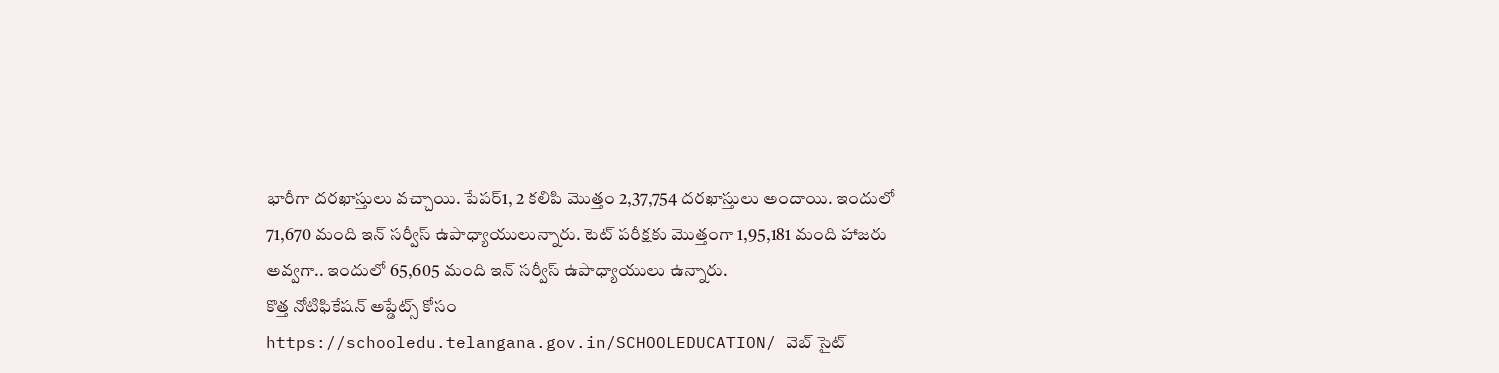భారీగా దరఖాస్తులు వచ్చాయి. పేపర్1, 2 కలిపి మొత్తం 2,37,754 దరఖాస్తులు అందాయి. ఇందులో 71,670 మంది ఇన్ సర్వీస్ ఉపాధ్యాయులున్నారు. టెట్ పరీక్షకు మెుత్తంగా 1,95,181 మంది హాజరు అవ్వగా.. ఇందులో 65,605 మంది ఇన్ సర్వీస్ ఉపాధ్యాయులు ఉన్నారు.
కొత్త నోటిఫికేషన్ అప్డేట్స్ కోసం https://schooledu.telangana.gov.in/SCHOOLEDUCATION/ వెబ్ సైట్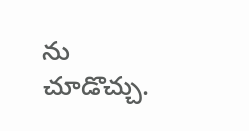ను చూడొచ్చు.